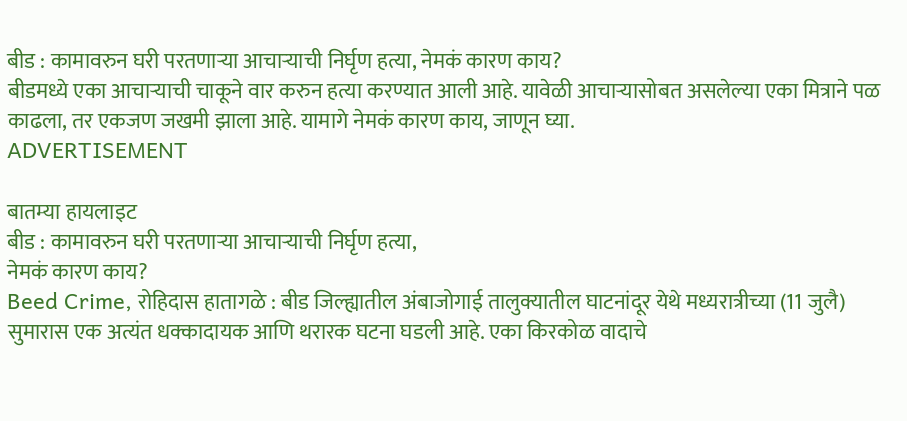बीड : कामावरुन घरी परतणाऱ्या आचाऱ्याची निर्घृण हत्या, नेमकं कारण काय?
बीडमध्ये एका आचाऱ्याची चाकूने वार करुन हत्या करण्यात आली आहे. यावेळी आचाऱ्यासोबत असलेल्या एका मित्राने पळ काढला, तर एकजण जखमी झाला आहे. यामागे नेमकं कारण काय, जाणून घ्या.
ADVERTISEMENT

बातम्या हायलाइट
बीड : कामावरुन घरी परतणाऱ्या आचाऱ्याची निर्घृण हत्या,
नेमकं कारण काय?
Beed Crime, रोहिदास हातागळे : बीड जिल्ह्यातील अंबाजोगाई तालुक्यातील घाटनांदूर येथे मध्यरात्रीच्या (11 जुलै) सुमारास एक अत्यंत धक्कादायक आणि थरारक घटना घडली आहे. एका किरकोळ वादाचे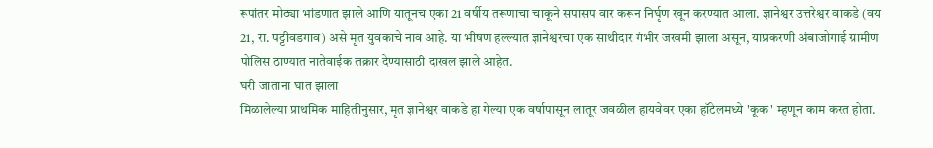रूपांतर मोठ्या भांडणात झाले आणि यातूनच एका 21 वर्षीय तरूणाचा चाकूने सपासप वार करून निर्घृण खून करण्यात आला. ज्ञानेश्वर उत्तरेश्वर वाकडे (वय 21, रा. पट्टीवडगाव) असे मृत युवकाचे नाव आहे. या भीषण हल्ल्यात ज्ञानेश्वरचा एक साथीदार गंभीर जखमी झाला असून, याप्रकरणी अंबाजोगाई ग्रामीण पोलिस ठाण्यात नातेवाईक तक्रार देण्यासाठी दाखल झाले आहेत.
घरी जाताना घात झाला
मिळालेल्या प्राथमिक माहितीनुसार, मृत ज्ञानेश्वर वाकडे हा गेल्या एक वर्षापासून लातूर जवळील हायवेवर एका हॉटेलमध्ये 'कूक' म्हणून काम करत होता.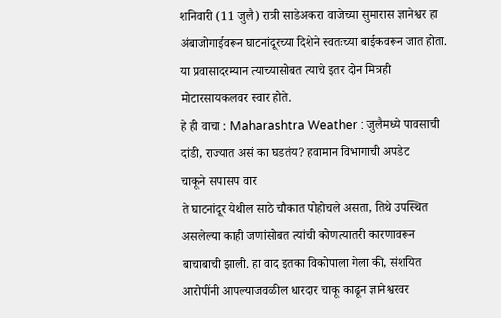शनिवारी (11 जुलै) रात्री साडेअकरा वाजेच्या सुमारास ज्ञानेश्वर हा अंबाजोगाईवरून घाटनांदूरच्या दिशेने स्वतःच्या बाईकवरून जात होता. या प्रवासादरम्यान त्याच्यासोबत त्याचे इतर दोन मित्रही मोटारसायकलवर स्वार होते.
हे ही वाचा : Maharashtra Weather : जुलैमध्ये पावसाची दांडी, राज्यात असं का घडतंय? हवामान विभागाची अपडेट
चाकूने सपासप वार
ते घाटनांदूर येथील साठे चौकात पोहोचले असता, तिथे उपस्थित असलेल्या काही जणांसोबत त्यांची कोणत्यातरी कारणावरून बाचाबाची झाली. हा वाद इतका विकोपाला गेला की, संशयित आरोपींनी आपल्याजवळील धारदार चाकू काढून ज्ञानेश्वरवर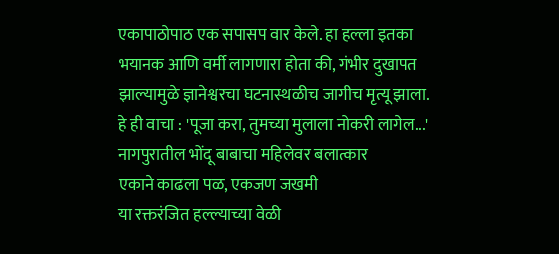एकापाठोपाठ एक सपासप वार केले. हा हल्ला इतका भयानक आणि वर्मी लागणारा होता की, गंभीर दुखापत झाल्यामुळे ज्ञानेश्वरचा घटनास्थळीच जागीच मृत्यू झाला.
हे ही वाचा : 'पूजा करा, तुमच्या मुलाला नोकरी लागेल...' नागपुरातील भोंदू बाबाचा महिलेवर बलात्कार
एकाने काढला पळ, एकजण जखमी
या रक्तरंजित हल्ल्याच्या वेळी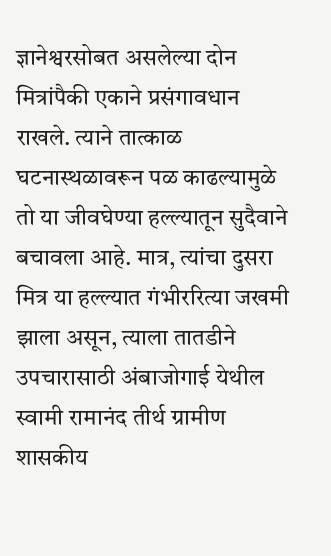ज्ञानेश्वरसोबत असलेल्या दोन मित्रांपैकी एकाने प्रसंगावधान राखले. त्याने तात्काळ घटनास्थळावरून पळ काढल्यामुळे तो या जीवघेण्या हल्ल्यातून सुदैवाने बचावला आहे. मात्र, त्यांचा दुसरा मित्र या हल्ल्यात गंभीररित्या जखमी झाला असून, त्याला तातडीने उपचारासाठी अंबाजोगाई येथील स्वामी रामानंद तीर्थ ग्रामीण शासकीय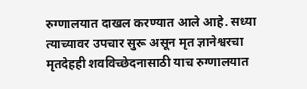रुग्णालयात दाखल करण्यात आले आहे. सध्या त्याच्यावर उपचार सुरू असून मृत ज्ञानेश्वरचा मृतदेहही शवविच्छेदनासाठी याच रुग्णालयात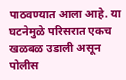पाठवण्यात आला आहे. या घटनेमुळे परिसरात एकच खळबळ उडाली असून पोलीस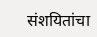संशयितांचा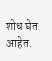शोध घेत आहेत.